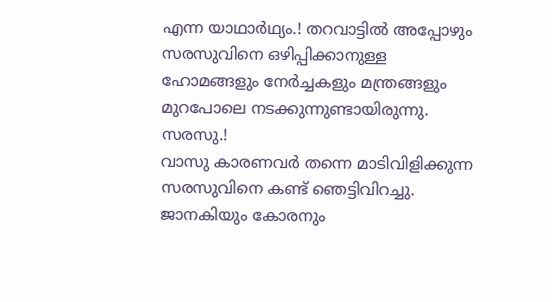എന്ന യാഥാർഥ്യം.! തറവാട്ടിൽ അപ്പോഴും സരസുവിനെ ഒഴിപ്പിക്കാനുള്ള ഹോമങ്ങളും നേർച്ചകളും മന്ത്രങ്ങളും മുറപോലെ നടക്കുന്നുണ്ടായിരുന്നു.
സരസു.!
വാസു കാരണവർ തന്നെ മാടിവിളിക്കുന്ന സരസുവിനെ കണ്ട് ഞെട്ടിവിറച്ചു. ജാനകിയും കോരനും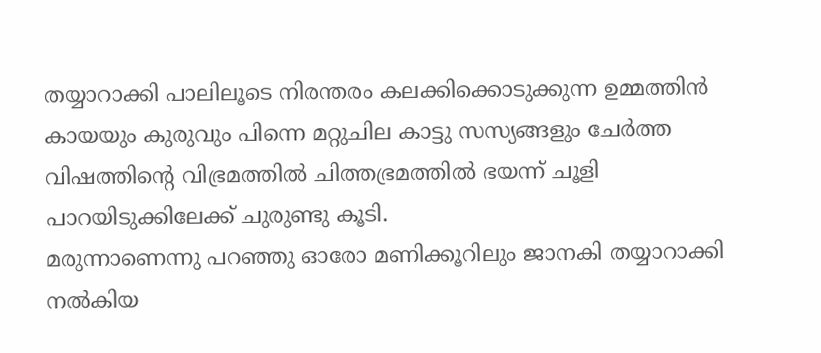തയ്യാറാക്കി പാലിലൂടെ നിരന്തരം കലക്കിക്കൊടുക്കുന്ന ഉമ്മത്തിൻ കായയും കുരുവും പിന്നെ മറ്റുചില കാട്ടു സസ്യങ്ങളും ചേർത്ത വിഷത്തിന്റെ വിഭ്രമത്തിൽ ചിത്തഭ്രമത്തിൽ ഭയന്ന് ചൂളി പാറയിടുക്കിലേക്ക് ചുരുണ്ടു കൂടി.
മരുന്നാണെന്നു പറഞ്ഞു ഓരോ മണിക്കൂറിലും ജാനകി തയ്യാറാക്കി നൽകിയ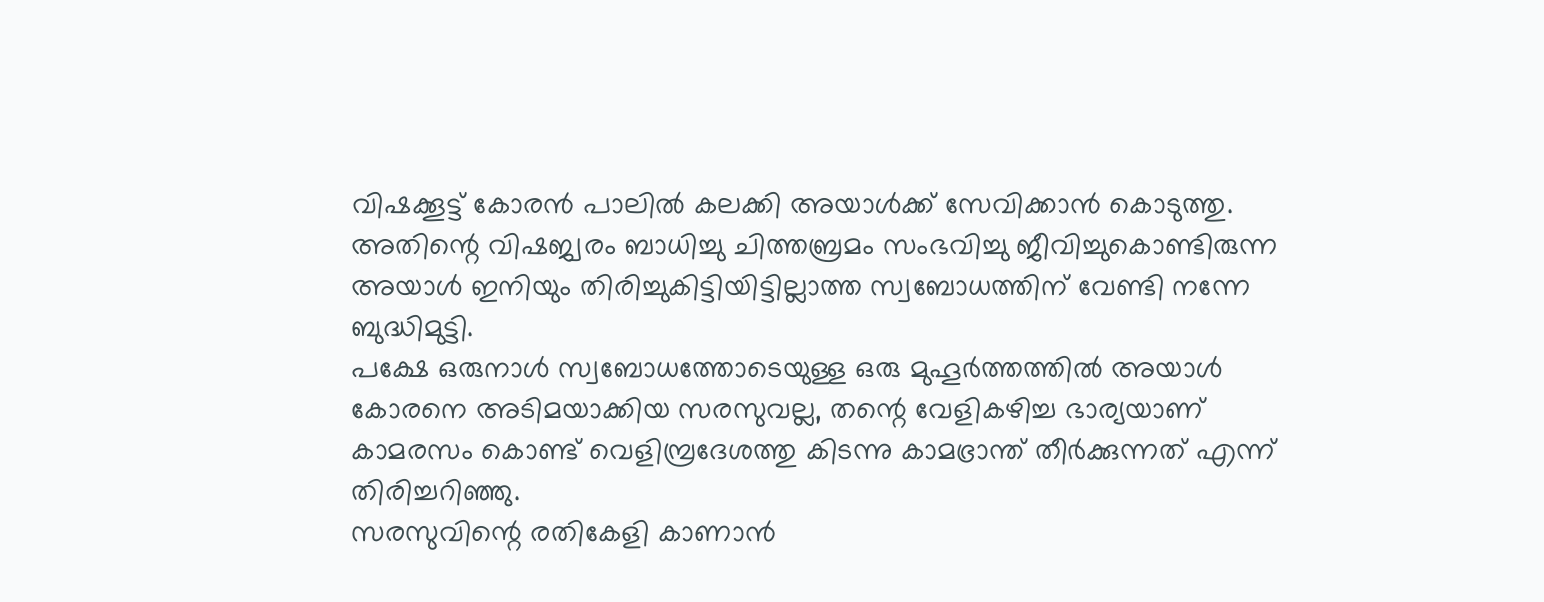വിഷക്കൂട്ട് കോരൻ പാലിൽ കലക്കി അയാൾക്ക് സേവിക്കാൻ കൊടുത്തു. അതിന്റെ വിഷജ്വരം ബാധിച്ചു ചിത്തബ്രമം സംഭവിച്ചു ജീവിച്ചുകൊണ്ടിരുന്ന അയാൾ ഇനിയും തിരിച്ചുകിട്ടിയിട്ടില്ലാത്ത സ്വബോധത്തിന് വേണ്ടി നന്നേ ബുദ്ധിമുട്ടി.
പക്ഷേ ഒരുനാൾ സ്വബോധത്തോടെയുള്ള ഒരു മുഹൂർത്തത്തിൽ അയാൾ കോരനെ അടിമയാക്കിയ സരസുവല്ല, തന്റെ വേളികഴിച്ച ഭാര്യയാണ് കാമരസം കൊണ്ട് വെളിമ്പ്രദേശത്തു കിടന്നു കാമഭ്രാന്ത് തീർക്കുന്നത് എന്ന് തിരിച്ചറിഞ്ഞു.
സരസുവിന്റെ രതികേളി കാണാൻ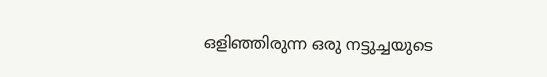ഒളിഞ്ഞിരുന്ന ഒരു നട്ടുച്ചയുടെ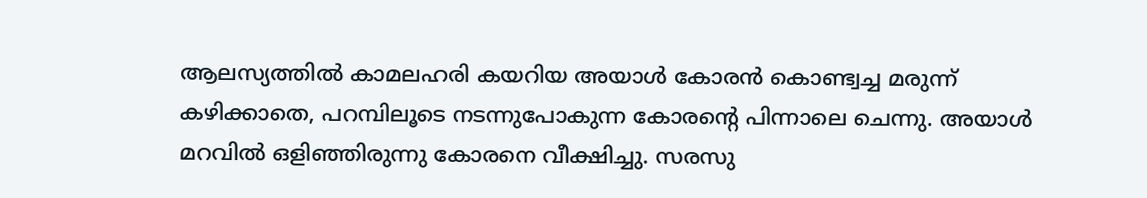ആലസ്യത്തിൽ കാമലഹരി കയറിയ അയാൾ കോരൻ കൊണ്ട്വച്ച മരുന്ന് കഴിക്കാതെ, പറമ്പിലൂടെ നടന്നുപോകുന്ന കോരന്റെ പിന്നാലെ ചെന്നു. അയാൾ മറവിൽ ഒളിഞ്ഞിരുന്നു കോരനെ വീക്ഷിച്ചു. സരസു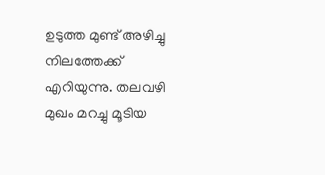ഉടുത്ത മുണ്ട് അഴിച്ചു നിലത്തേക്ക് എറിയുന്നു. തലവഴി മുഖം മറച്ചു മൂടിയ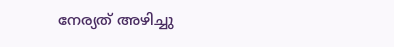നേര്യത് അഴിച്ചു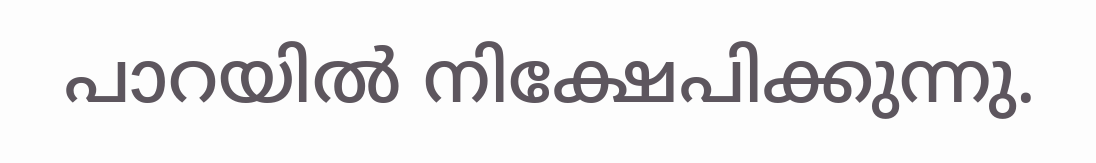പാറയിൽ നിക്ഷേപിക്കുന്നു.